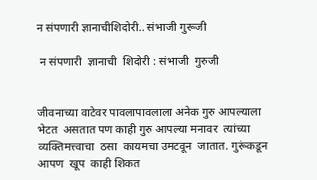न संपणारी ज्ञानाचीशिदोरी.. संभाजी गुरूजी

 न संपणारी  ज्ञानाची  शिदोरी : संभाजी  गुरुजी


जीवनाच्या वाटेवर पावलापावलाला अनेक गुरु आपल्याला भेटत  असतात पण काही गुरु आपल्या मनावर  त्यांच्या व्यक्तिमत्त्वाचा  ठसा  कायमचा उमटवून  जातात. गुरूंकडून आपण  खूप  काही शिकत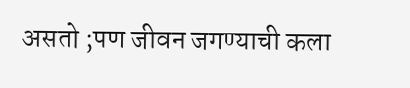असतो ;पण जीवन जगण्याची कला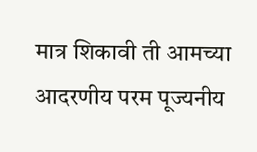मात्र शिकावी ती आमच्या आदरणीय परम पूज्यनीय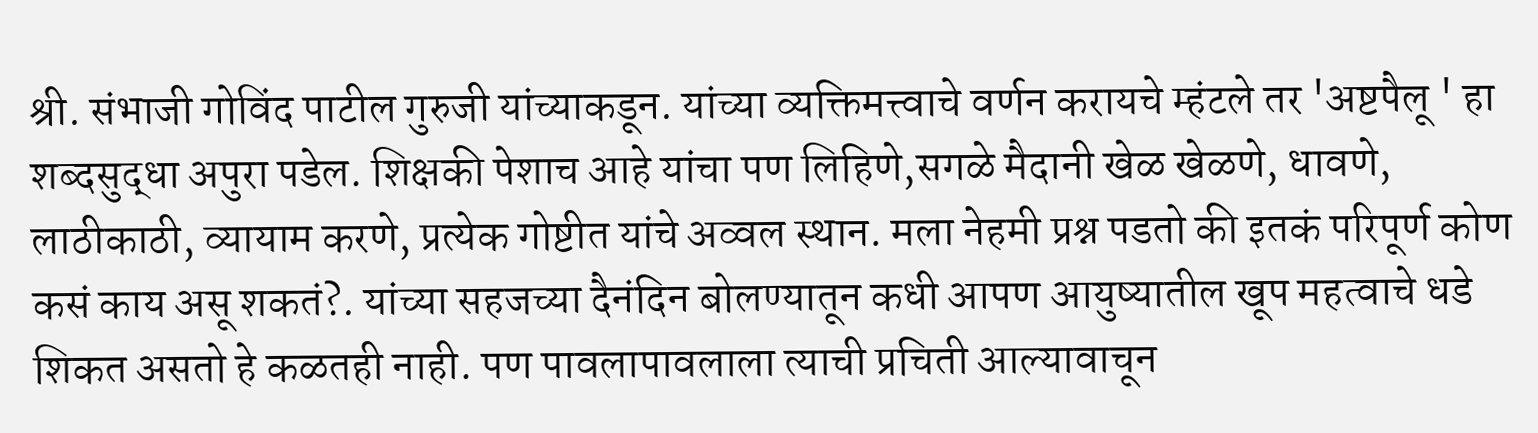श्री. संभाजी गोविंद पाटील गुरुजी यांच्याकडून. यांच्या व्यक्तिमत्त्वाचे वर्णन करायचे म्हंटले तर 'अष्टपैलू ' हा शब्दसुद्धा अपुरा पडेल. शिक्षकी पेशाच आहे यांचा पण लिहिणे,सगळे मैदानी खेळ खेळणे, धावणे, लाठीकाठी, व्यायाम करणे, प्रत्येक गोष्टीत यांचे अव्वल स्थान. मला नेहमी प्रश्न पडतो की इतकं परिपूर्ण कोण कसं काय असू शकतं?. यांच्या सहजच्या दैनंदिन बोलण्यातून कधी आपण आयुष्यातील खूप महत्वाचे धडे शिकत असतो हे कळतही नाही. पण पावलापावलाला त्याची प्रचिती आल्यावाचून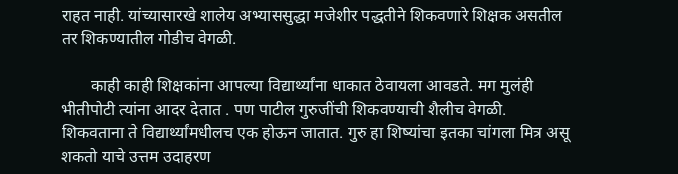राहत नाही. यांच्यासारखे शालेय अभ्याससुद्धा मजेशीर पद्धतीने शिकवणारे शिक्षक असतील तर शिकण्यातील गोडीच वेगळी.

       काही काही शिक्षकांना आपल्या विद्यार्थ्यांना धाकात ठेवायला आवडते. मग मुलंही भीतीपोटी त्यांना आदर देतात . पण पाटील गुरुजींची शिकवण्याची शैलीच वेगळी. शिकवताना ते विद्यार्थ्यांमधीलच एक होऊन जातात. गुरु हा शिष्यांचा इतका चांगला मित्र असू शकतो याचे उत्तम उदाहरण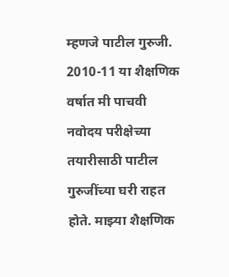म्हणजे पाटील गुरुजी. 2010-11 या शैक्षणिक वर्षात मी पाचवी नवोदय परीक्षेच्या तयारीसाठी पाटील गुरुजींच्या घरी राहत होते. माझ्या शैक्षणिक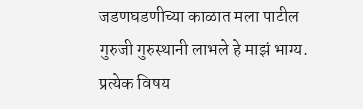जडणघडणीच्या काळात मला पाटील गुरुजी गुरुस्थानी लाभले हे माझं भाग्य. प्रत्येक विषय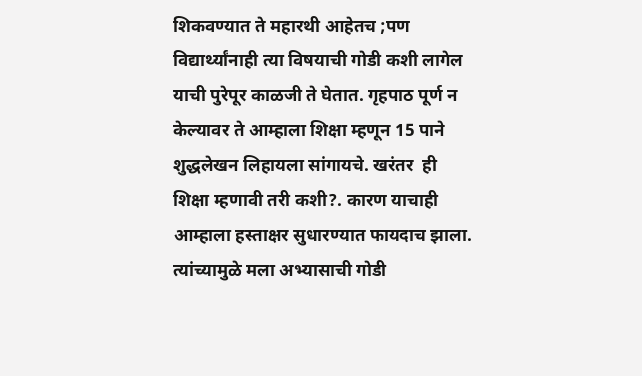शिकवण्यात ते महारथी आहेतच ;पण विद्यार्थ्यांनाही त्या विषयाची गोडी कशी लागेल याची पुरेपूर काळजी ते घेतात. गृहपाठ पूर्ण न केल्यावर ते आम्हाला शिक्षा म्हणून 15 पाने शुद्धलेखन लिहायला सांगायचे. खरंतर  ही शिक्षा म्हणावी तरी कशी?. कारण याचाही आम्हाला हस्ताक्षर सुधारण्यात फायदाच झाला. त्यांच्यामुळे मला अभ्यासाची गोडी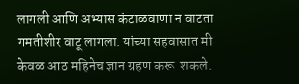लागली आणि अभ्यास कंटाळवाणा न वाटता गमतीशीर वाटू लागला. यांच्या सहवासात मी केवळ आठ महिनेच ज्ञान ग्रहण करू  शकले.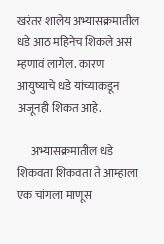खरंतर शालेय अभ्यासक्रमातील धडे आठ महिनेच शिकले असं म्हणावं लागेल. कारण आयुष्याचे धडे यांच्याकडून अजूनही शिकत आहे.

      अभ्यासक्रमातील धडे शिकवता शिकवता ते आम्हाला एक चांगला माणूस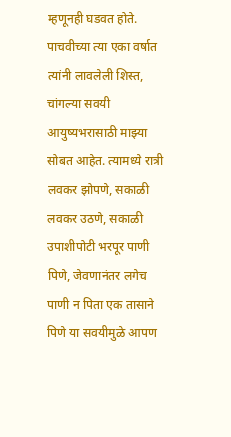म्हणूनही घडवत होते. पाचवीच्या त्या एका वर्षात  त्यांनी लावलेली शिस्त, चांगल्या सवयी आयुष्यभरासाठी माझ्या सोबत आहेत. त्यामध्ये रात्री लवकर झोपणे, सकाळी लवकर उठणे, सकाळी उपाशीपोटी भरपूर पाणी पिणे, जेवणानंतर लगेच पाणी न पिता एक तासाने पिणे या सवयीमुळे आपण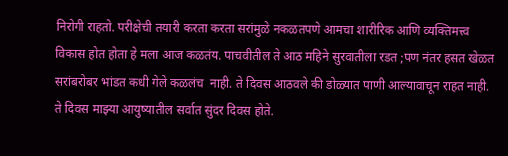निरोगी राहतो. परीक्षेची तयारी करता करता सरांमुळे नकळतपणे आमचा शारीरिक आणि व्यक्तिमत्त्व विकास होत होता हे मला आज कळतंय. पाचवीतील ते आठ महिने सुरवातीला रडत ;पण नंतर हसत खेळत सरांबरोबर भांडत कधी गेले कळलंच  नाही. ते दिवस आठवले की डोळ्यात पाणी आल्यावाचून राहत नाही. ते दिवस माझ्या आयुष्यातील सर्वात सुंदर दिवस होते.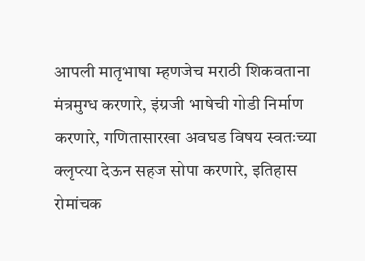आपली मातृभाषा म्हणजेच मराठी शिकवताना मंत्रमुग्ध करणारे, इंग्रजी भाषेची गोडी निर्माण करणारे, गणितासारखा अवघड विषय स्वतःच्या क्लृप्त्या देऊन सहज सोपा करणारे, इतिहास रोमांचक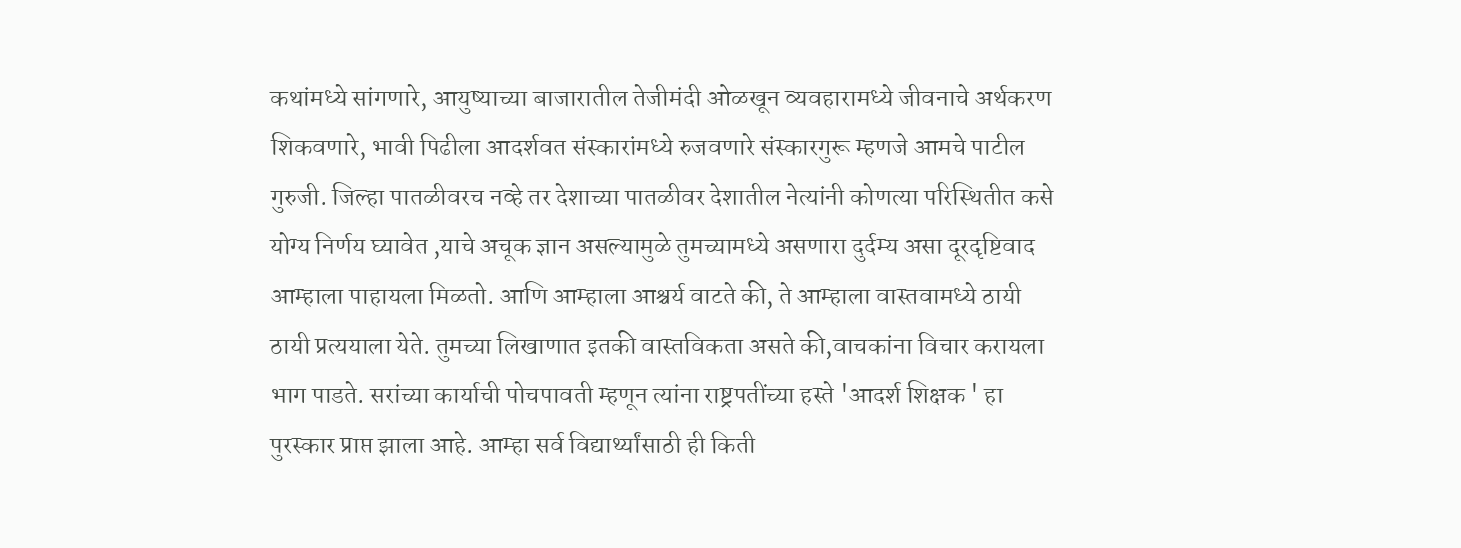कथांमध्ये सांगणारे, आयुष्याच्या बाजारातील तेजीमंदी ओळखून व्यवहारामध्ये जीवनाचे अर्थकरण शिकवणारे, भावी पिढीला आदर्शवत संस्कारांमध्ये रुजवणारे संस्कारगुरू म्हणजे आमचे पाटील गुरुजी. जिल्हा पातळीवरच नव्हे तर देशाच्या पातळीवर देशातील नेत्यांनी कोणत्या परिस्थितीत कसे योग्य निर्णय घ्यावेत ,याचे अचूक ज्ञान असल्यामुळे तुमच्यामध्ये असणारा दुर्दम्य असा दूरदृष्टिवाद आम्हाला पाहायला मिळतो. आणि आम्हाला आश्चर्य वाटते की, ते आम्हाला वास्तवामध्ये ठायी ठायी प्रत्ययाला येते. तुमच्या लिखाणात इतकी वास्तविकता असते की,वाचकांना विचार करायला भाग पाडते. सरांच्या कार्याची पोचपावती म्हणून त्यांना राष्ट्रपतींच्या हस्ते 'आदर्श शिक्षक ' हा पुरस्कार प्राप्त झाला आहे. आम्हा सर्व विद्यार्थ्यांसाठी ही किती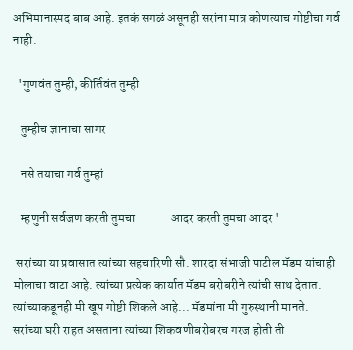अभिमानास्पद बाब आहे. इतकं सगळं असूनही सरांना मात्र कोणत्याच गोष्टीचा गर्व नाही.

  'गुणवंत तुम्ही, कीर्तिवंत तुम्ही

   तुम्हीच ज्ञानाचा सागर

   नसे तयाचा गर्व तुम्हां

   म्हणुनी सर्वजण करती तुमचा              आदर करती तुमचा आदर '

 सरांच्या या प्रवासात त्यांच्या सहचारिणी सौ. शारदा संभाजी पाटील मॅडम यांचाही मोलाचा वाटा आहे. त्यांच्या प्रत्येक कार्यात मॅडम बरोबरीने त्यांची साथ देतात. त्यांच्याकडूनही मी खूप गोष्टी शिकले आहे... मॅडमांना मी गुरुस्थानी मानते. सरांच्या घरी राहत असताना त्यांच्या शिकवणीबरोबरच गरज होती ती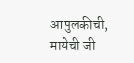आपुलकीची, मायेची जी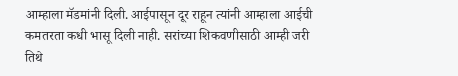आम्हाला मॅडमांनी दिली. आईपासून दूर राहून त्यांनी आम्हाला आईची कमतरता कधी भासू दिली नाही. सरांच्या शिकवणीसाठी आम्ही जरी तिथे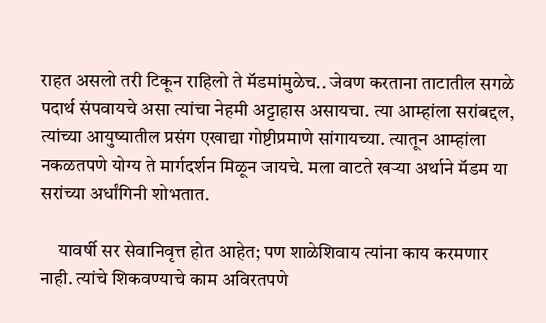राहत असलो तरी टिकून राहिलो ते मॅडमांमुळेच.. जेवण करताना ताटातील सगळे पदार्थ संपवायचे असा त्यांचा नेहमी अट्टाहास असायचा. त्या आम्हांला सरांबद्दल, त्यांच्या आयुष्यातील प्रसंग एखाद्या गोष्टीप्रमाणे सांगायच्या. त्यातून आम्हांला नकळतपणे योग्य ते मार्गदर्शन मिळून जायचे. मला वाटते खऱ्या अर्थाने मॅडम या सरांच्या अर्धांगिनी शोभतात.

     यावर्षी सर सेवानिवृत्त होत आहेत; पण शाळेशिवाय त्यांना काय करमणार नाही. त्यांचे शिकवण्याचे काम अविरतपणे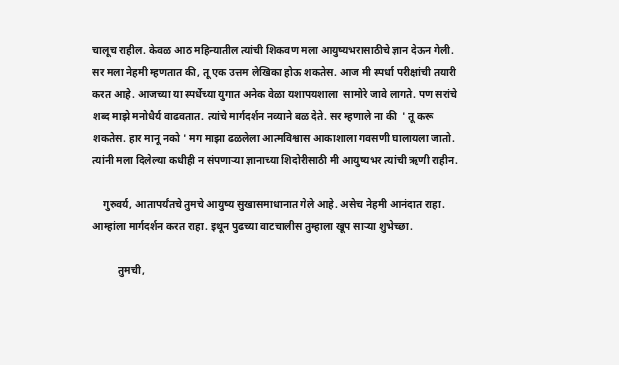चालूच राहील. केवळ आठ महिन्यातील त्यांची शिकवण मला आयुष्यभरासाठीचे ज्ञान देऊन गेली. सर मला नेहमी म्हणतात की, तू एक उत्तम लेखिका होऊ शकतेस. आज मी स्पर्धा परीक्षांची तयारी करत आहे. आजच्या या स्पर्धेच्या युगात अनेक वेळा यशापयशाला  सामोरे जावे लागते. पण सरांचे शब्द माझे मनोधैर्य वाढवतात. त्यांचे मार्गदर्शन नव्याने बळ देते. सर म्हणाले ना की  ' तू करू शकतेस. हार मानू नको ' मग माझा ढळलेला आत्मविश्वास आकाशाला गवसणी घालायला जातो. त्यांनी मला दिलेल्या कधीही न संपणाऱ्या ज्ञानाच्या शिदोरीसाठी मी आयुष्यभर त्यांची ऋणी राहीन.

    गुरुवर्य, आतापर्यंतचे तुमचे आयुष्य सुखासमाधानात गेले आहे. असेच नेहमी आनंदात राहा. आम्हांला मार्गदर्शन करत राहा. इथून पुढच्या वाटचालीस तुम्हाला खूप साऱ्या शुभेच्छा.

          तुमची,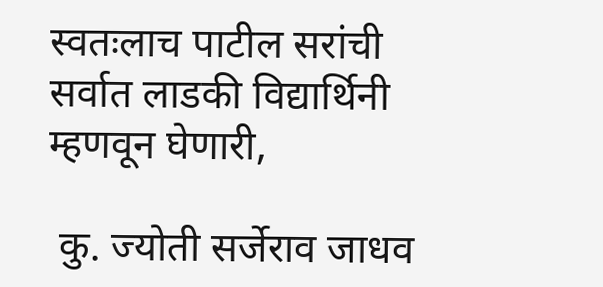स्वतःलाच पाटील सरांची सर्वात लाडकी विद्यार्थिनी म्हणवून घेणारी,

 कु. ज्योती सर्जेराव जाधव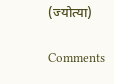(ज्योत्या)

Comments